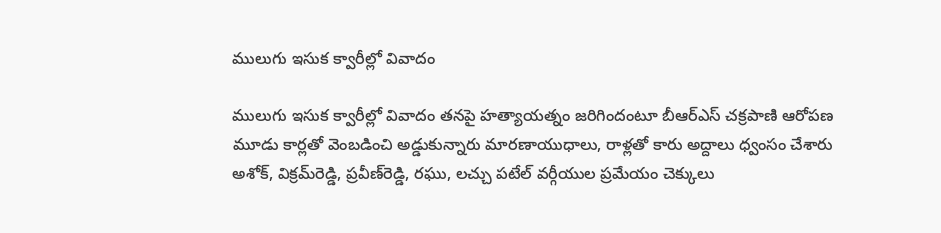ములుగు ఇసుక క్వారీల్లో వివాదం

ములుగు ఇసుక క్వారీల్లో వివాదం త‌న‌పై హ‌త్యాయ‌త్నం జ‌రిగిందంటూ బీఆర్ఎస్ చ‌క్ర‌పాణి ఆరోప‌ణ‌ మూడు కార్లతో వెంబడించి అడ్డుకున్నారు మారణాయుధాలు, రాళ్లతో కారు అద్దాలు ధ్వంసం చేశారు అశోక్‌, విక్రమ్‌రెడ్డి, ప్రవీణ్‌రెడ్డి, రఘు, లచ్చు పటేల్‌ వర్గీయుల ప్ర‌మేయం చెక్కులు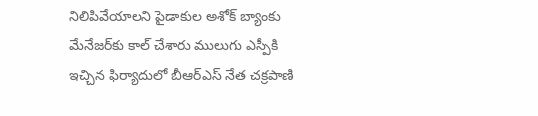నిలిపివేయాల‌ని పైడాకుల అశోక్ బ్యాంకు మేనేజ‌ర్‌కు కాల్ చేశారు ములుగు ఎస్పీకి ఇచ్చిన‌ ఫిర్యాదులో బీఆర్‌ఎస్‌ నేత చ‌క్ర‌పాణి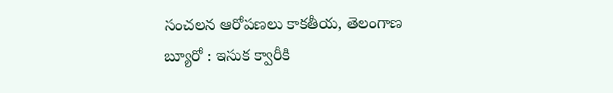సంచ‌ల‌న ఆరోప‌ణ‌లు కాకతీయ, తెలంగాణ బ్యూరో : ఇసుక క్వారీకి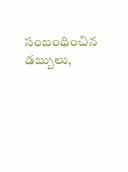సంబంధించిన డబ్బులు,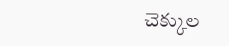చెక్కుల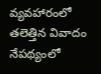వ్యవహారంలో తలెత్తిన వివాదం నేపథ్యంలో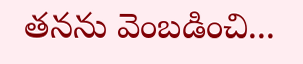తనను వెంబడించి...